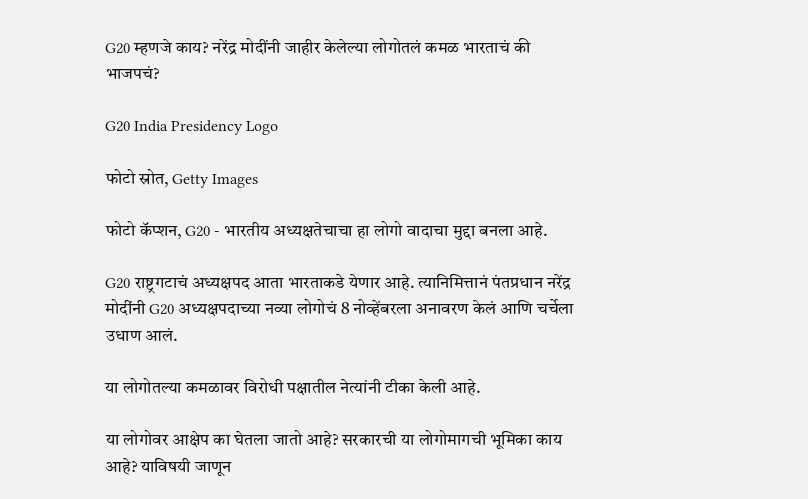G20 म्हणजे काय? नरेंद्र मोदींनी जाहीर केलेल्या लोगोतलं कमळ भारताचं की भाजपचं?

G20 India Presidency Logo

फोटो स्रोत, Getty Images

फोटो कॅप्शन, G20 - भारतीय अध्यक्षतेचाचा हा लोगो वादाचा मुद्दा बनला आहे.

G20 राष्ट्रगटाचं अध्यक्षपद आता भारताकडे येणार आहे. त्यानिमित्तानं पंतप्रधान नरेंद्र मोदींनी G20 अध्यक्षपदाच्या नव्या लोगोचं 8 नोव्हेंबरला अनावरण केलं आणि चर्चेला उधाण आलं.

या लोगोतल्या कमळावर विरोधी पक्षातील नेत्यांनी टीका केली आहे.

या लोगोवर आक्षेप का घेतला जातो आहे? सरकारची या लोगोमागची भूमिका काय आहे? याविषयी जाणून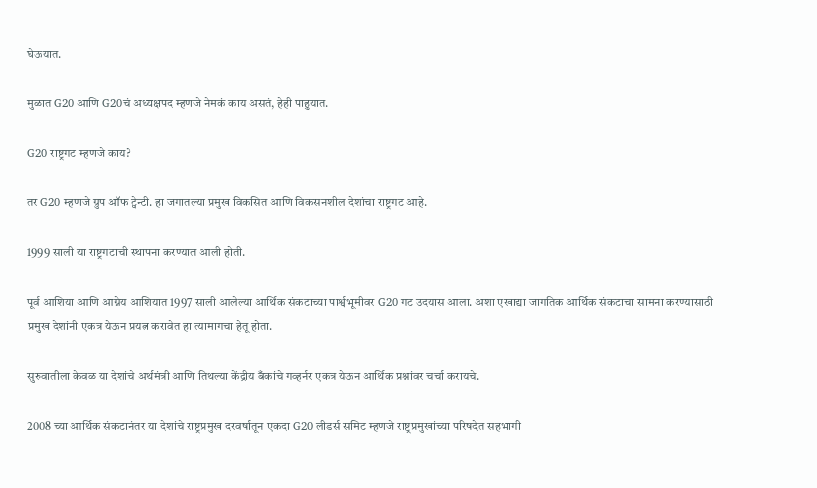घेऊयात.

मुळात G20 आणि G20चं अध्यक्षपद म्हणजे नेमकं काय असतं, हेही पाहुयात.

G20 राष्ट्रगट म्हणजे काय?

तर G20 म्हणजे ग्रुप ऑफ ट्वेन्टी. हा जगातल्या प्रमुख विकसित आणि विकसनशील देशांचा राष्ट्रगट आहे.

1999 साली या राष्ट्रगटाची स्थापना करण्यात आली होती.

पूर्व आशिया आणि आग्नेय आशियात 1997 साली आलेल्या आर्थिक संकटाच्या पार्श्वभूमीवर G20 गट उदयास आला. अशा एखाद्या जागतिक आर्थिक संकटाचा सामना करण्यासाठी प्रमुख देशांनी एकत्र येऊन प्रयत्न करावेत हा त्यामागचा हेतू होता.

सुरुवातीला केवळ या देशांचे अर्थमंत्री आणि तिथल्या केंद्रीय बँकांचे गव्हर्नर एकत्र येऊन आर्थिक प्रश्नांवर चर्चा करायचे.

2008 च्या आर्थिक संकटानंतर या देशांचे राष्ट्रप्रमुख दरवर्षातून एकदा G20 लीडर्स समिट म्हणजे राष्ट्रप्रमुखांच्या परिषदेत सहभागी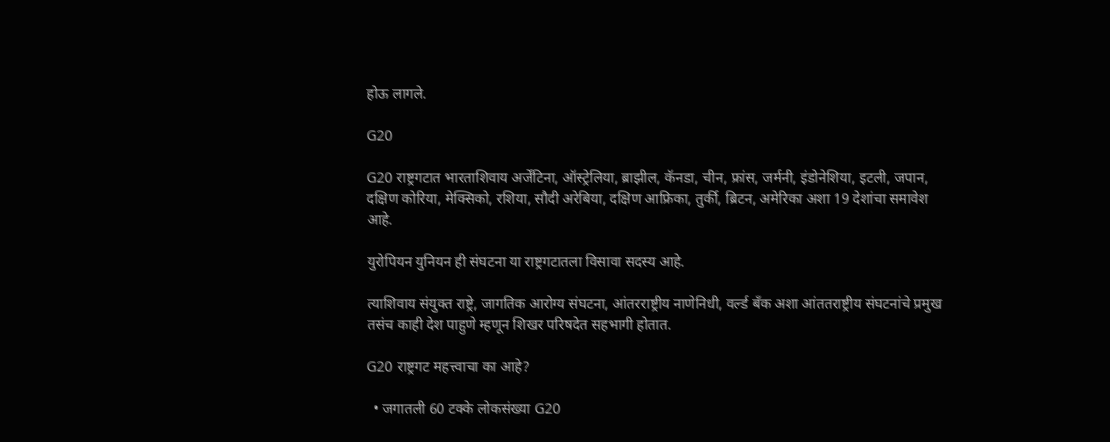होऊ लागले.

G20

G20 राष्ट्रगटात भारताशिवाय अर्जेंटिना, ऑस्ट्रेलिया, ब्राझील, कॅनडा, चीन, फ्रांस, जर्मनी, इंडोनेशिया, इटली, जपान, दक्षिण कोरिया, मेक्सिको, रशिया, सौदी अरेबिया, दक्षिण आफ्रिका, तुर्की, ब्रिटन, अमेरिका अशा 19 देशांचा समावेश आहे.

युरोपियन युनियन ही संघटना या राष्ट्रगटातला विसावा सदस्य आहे.

त्याशिवाय संयुक्त राष्ट्रे, जागतिक आरोग्य संघटना, आंतरराष्ट्रीय नाणेनिधी, वर्ल्ड बँक अशा आंततराष्ट्रीय संघटनांचे प्रमुख तसंच काही देश पाहुणे म्हणून शिखर परिषदेत सहभागी होतात.

G20 राष्ट्रगट महत्त्वाचा का आहे?

  • जगातली 60 टक्के लोकसंख्या G20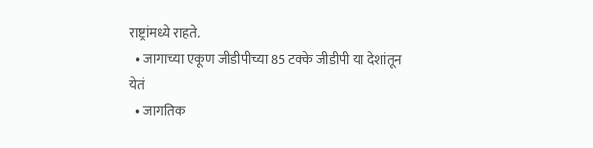राष्ट्रांमध्ये राहते.
  • जागाच्या एकूण जीडीपीच्या 85 टक्के जीडीपी या देशांतून येतं
  • जागतिक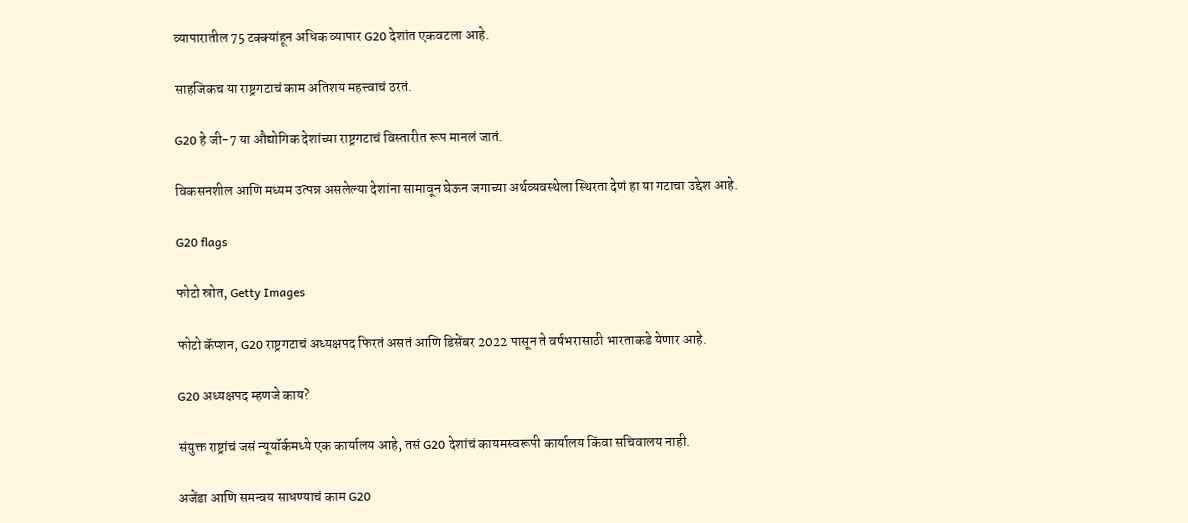व्यापारातील 75 टक्क्यांहून अधिक व्यापार G20 देशांत एकवटला आहे.

साहजिकच या राष्ट्रगटाचं काम अतिशय महत्त्वाचं ठरतं.

G20 हे जी-7 या औद्योगिक देशांच्या राष्ट्रगटाचं विस्तारीत रूप मानलं जातं.

विकसनशील आणि मध्यम उत्पन्न असलेल्या देशांना सामावून घेऊन जगाच्या अर्थव्यवस्थेला स्थिरता देणं हा या गटाचा उद्देश आहे.

G20 flags

फोटो स्रोत, Getty Images

फोटो कॅप्शन, G20 राष्ट्रगटाचं अध्यक्षपद फिरतं असतं आणि डिसेंबर 2022 पासून ते वर्षभरासाठी भारताकडे येणार आहे.

G20 अध्यक्षपद म्हणजे काय?

संयुक्त राष्ट्रांचं जसं न्यूयॉर्कमध्ये एक कार्यालय आहे, तसं G20 देशांचं कायमस्वरूपी कार्यालय किंवा सचिवालय नाही.

अजेंडा आणि समन्वय साधण्याचं काम G20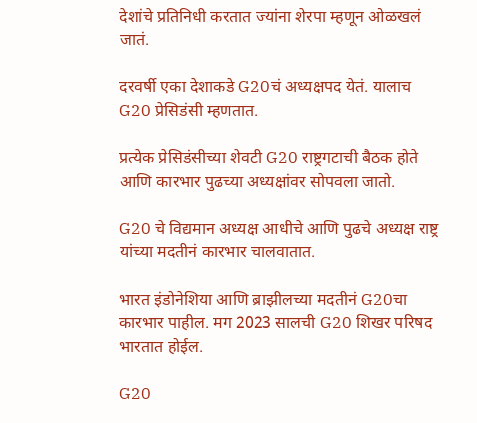देशांचे प्रतिनिधी करतात ज्यांना शेरपा म्हणून ओळखलं जातं.

दरवर्षी एका देशाकडे G20चं अध्यक्षपद येतं. यालाच G20 प्रेसिडंसी म्हणतात.

प्रत्येक प्रेसिडंसीच्या शेवटी G20 राष्ट्रगटाची बैठक होते आणि कारभार पुढच्या अध्यक्षांवर सोपवला जातो.

G20 चे विद्यमान अध्यक्ष आधीचे आणि पुढचे अध्यक्ष राष्ट्र यांच्या मदतीनं कारभार चालवातात.

भारत इंडोनेशिया आणि ब्राझीलच्या मदतीनं G20चा कारभार पाहील. मग 2023 सालची G20 शिखर परिषद भारतात होईल.

G20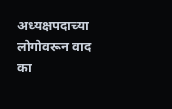अध्यक्षपदाच्या लोगोवरून वाद का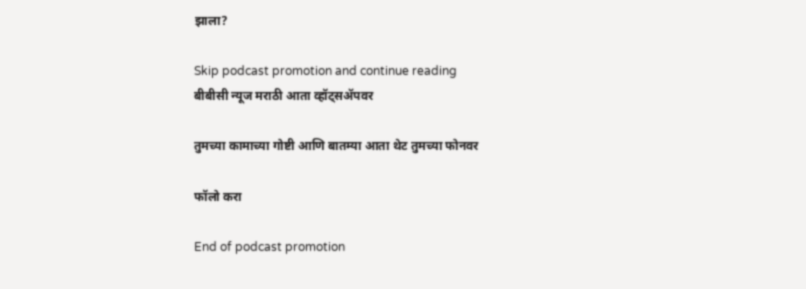झाला?

Skip podcast promotion and continue reading
बीबीसी न्यूज मराठी आता व्हॉट्सॲपवर

तुमच्या कामाच्या गोष्टी आणि बातम्या आता थेट तुमच्या फोनवर

फॉलो करा

End of podcast promotion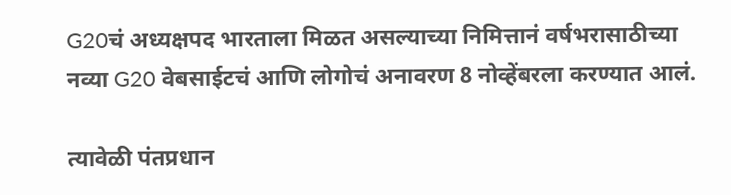G20चं अध्यक्षपद भारताला मिळत असल्याच्या निमित्तानं वर्षभरासाठीच्या नव्या G20 वेबसाईटचं आणि लोगोचं अनावरण 8 नोव्हेंबरला करण्यात आलं.

त्यावेळी पंतप्रधान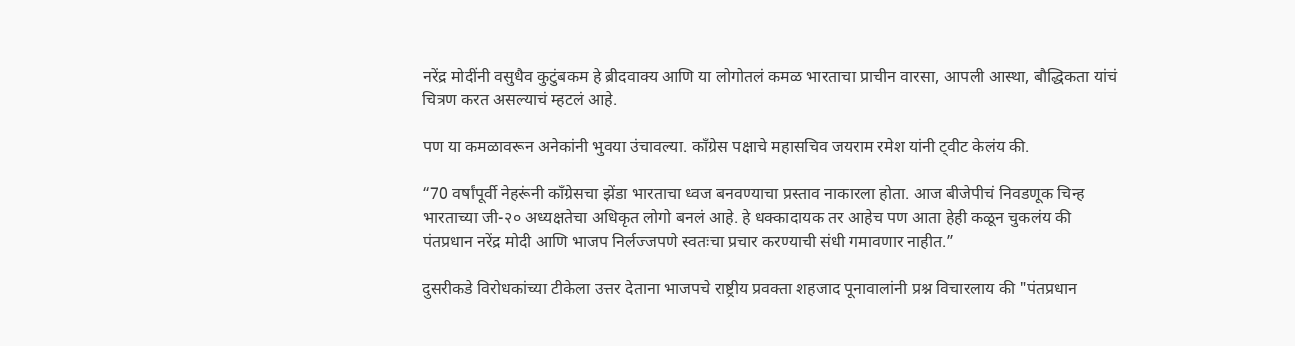नरेंद्र मोदींनी वसुधैव कुटुंबकम हे ब्रीदवाक्य आणि या लोगोतलं कमळ भारताचा प्राचीन वारसा, आपली आस्था, बौद्धिकता यांचं चित्रण करत असल्याचं म्हटलं आहे.

पण या कमळावरून अनेकांनी भुवया उंचावल्या. काँग्रेस पक्षाचे महासचिव जयराम रमेश यांनी ट्वीट केलंय की.

“70 वर्षांपूर्वी नेहरूंनी काँग्रेसचा झेंडा भारताचा ध्वज बनवण्याचा प्रस्ताव नाकारला होता. आज बीजेपीचं निवडणूक चिन्ह भारताच्या जी-२० अध्यक्षतेचा अधिकृत लोगो बनलं आहे. हे धक्कादायक तर आहेच पण आता हेही कळून चुकलंय की पंतप्रधान नरेंद्र मोदी आणि भाजप निर्लज्जपणे स्वतःचा प्रचार करण्याची संधी गमावणार नाहीत.”

दुसरीकडे विरोधकांच्या टीकेला उत्तर देताना भाजपचे राष्ट्रीय प्रवक्ता शहजाद पूनावालांनी प्रश्न विचारलाय की "पंतप्रधान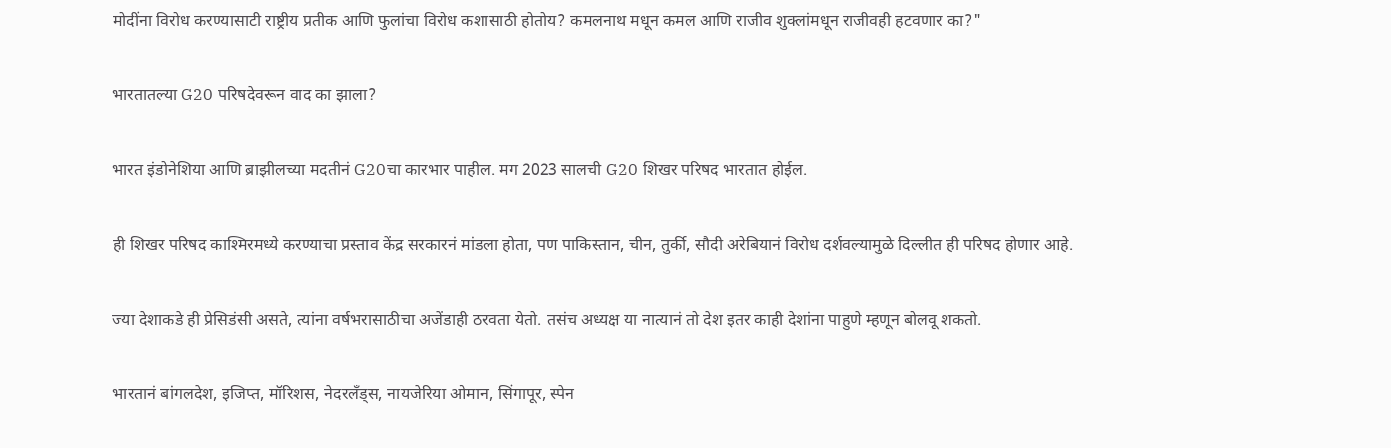मोदींना विरोध करण्यासाटी राष्ट्रीय प्रतीक आणि फुलांचा विरोध कशासाठी होतोय? कमलनाथ मधून कमल आणि राजीव शुक्लांमधून राजीवही हटवणार का?"

भारतातल्या G20 परिषदेवरून वाद का झाला?

भारत इंडोनेशिया आणि ब्राझीलच्या मदतीनं G20चा कारभार पाहील. मग 2023 सालची G20 शिखर परिषद भारतात होईल.

ही शिखर परिषद काश्मिरमध्ये करण्याचा प्रस्ताव केंद्र सरकारनं मांडला होता, पण पाकिस्तान, चीन, तुर्की, सौदी अरेबियानं विरोध दर्शवल्यामुळे दिल्लीत ही परिषद होणार आहे.

ज्या देशाकडे ही प्रेसिडंसी असते, त्यांना वर्षभरासाठीचा अजेंडाही ठरवता येतो. तसंच अध्यक्ष या नात्यानं तो देश इतर काही देशांना पाहुणे म्हणून बोलवू शकतो.

भारतानं बांगलदेश, इजिप्त, मॉरिशस, नेदरलँड्स, नायजेरिया ओमान, सिंगापूर, स्पेन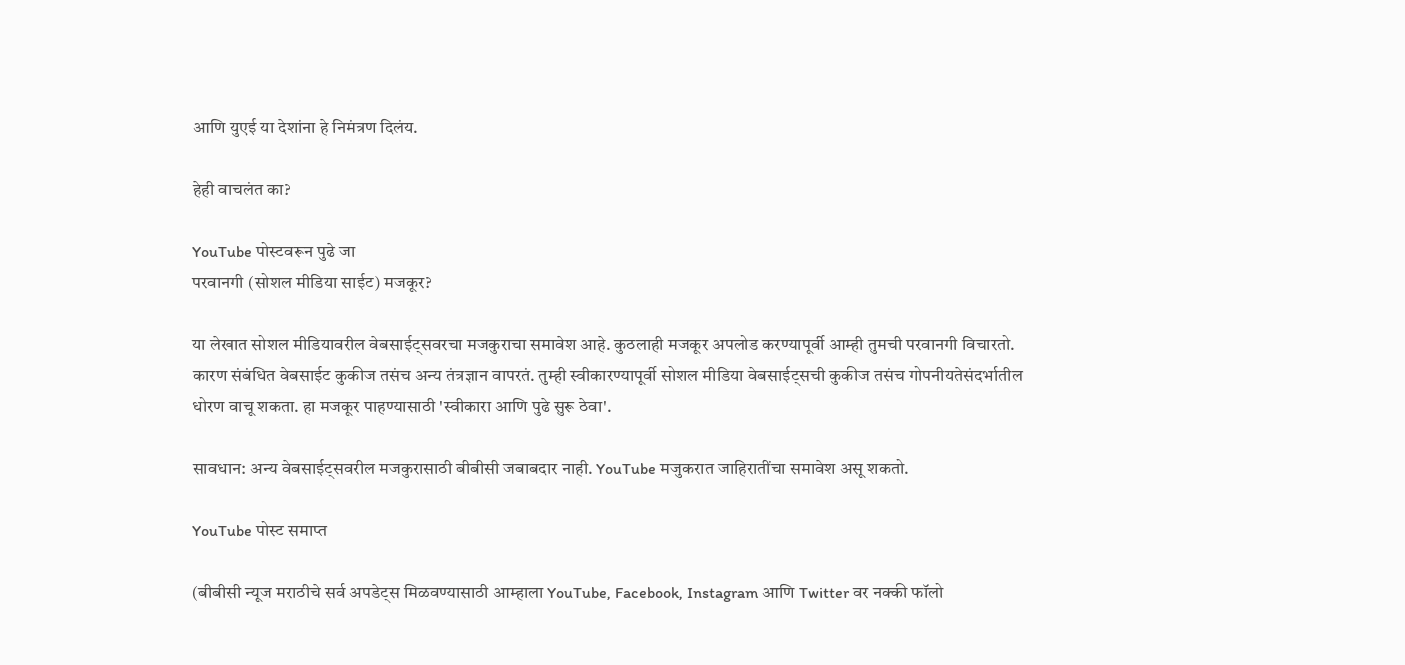आणि युएई या देशांना हे निमंत्रण दिलंय.

हेही वाचलंत का?

YouTube पोस्टवरून पुढे जा
परवानगी (सोशल मीडिया साईट) मजकूर?

या लेखात सोशल मीडियावरील वेबसाईट्सवरचा मजकुराचा समावेश आहे. कुठलाही मजकूर अपलोड करण्यापूर्वी आम्ही तुमची परवानगी विचारतो. कारण संबंधित वेबसाईट कुकीज तसंच अन्य तंत्रज्ञान वापरतं. तुम्ही स्वीकारण्यापूर्वी सोशल मीडिया वेबसाईट्सची कुकीज तसंच गोपनीयतेसंदर्भातील धोरण वाचू शकता. हा मजकूर पाहण्यासाठी 'स्वीकारा आणि पुढे सुरू ठेवा'.

सावधान: अन्य वेबसाईट्सवरील मजकुरासाठी बीबीसी जबाबदार नाही. YouTube मजुकरात जाहिरातींचा समावेश असू शकतो.

YouTube पोस्ट समाप्त

(बीबीसी न्यूज मराठीचे सर्व अपडेट्स मिळवण्यासाठी आम्हाला YouTube, Facebook, Instagram आणि Twitter वर नक्की फॉलो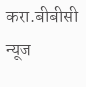करा.बीबीसी न्यूज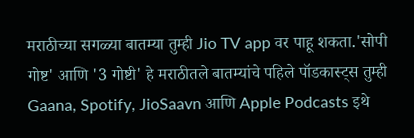मराठीच्या सगळ्या बातम्या तुम्ही Jio TV app वर पाहू शकता.'सोपी गोष्ट' आणि '3 गोष्टी' हे मराठीतले बातम्यांचे पहिले पॉडकास्ट्स तुम्ही Gaana, Spotify, JioSaavn आणि Apple Podcasts इथे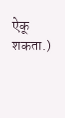ऐकू शकता.)